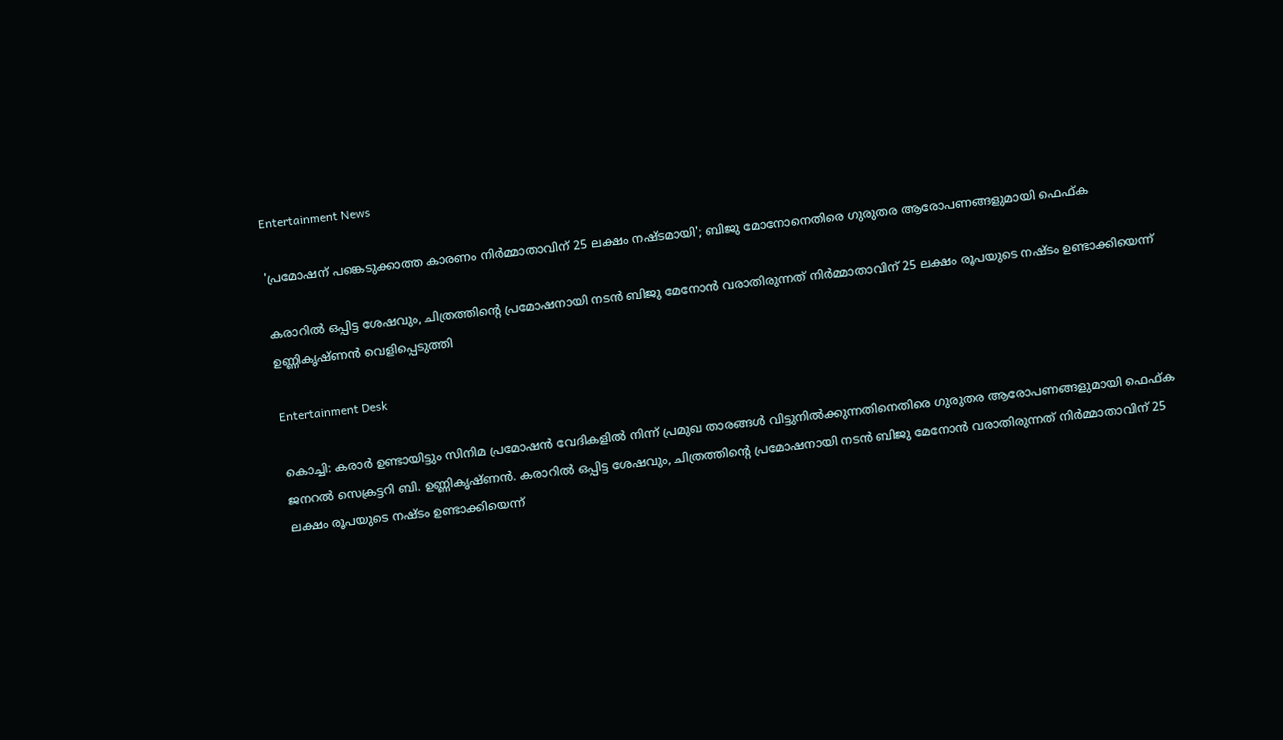Entertainment News

'പ്രമോഷന് പങ്കെടുക്കാത്ത കാരണം നിര്‍മ്മാതാവിന് 25 ലക്ഷം നഷ്ടമായി'; ബിജു മോനോനെതിരെ ഗുരുതര ആരോപണങ്ങളുമായി ഫെഫ്ക

കരാറില്‍ ഒപ്പിട്ട ശേഷവും, ചിത്രത്തിന്റെ പ്രമോഷനായി നടന്‍ ബിജു മേനോന്‍ വരാതിരുന്നത് നിര്‍മ്മാതാവിന് 25 ലക്ഷം രൂപയുടെ നഷ്ടം ഉണ്ടാക്കിയെന്ന് ഉണ്ണികൃഷ്ണന്‍ വെളിപ്പെടുത്തി

Entertainment Desk

കൊച്ചി: കരാര്‍ ഉണ്ടായിട്ടും സിനിമ പ്രമോഷന്‍ വേദികളില്‍ നിന്ന് പ്രമുഖ താരങ്ങള്‍ വിട്ടുനില്‍ക്കുന്നതിനെതിരെ ഗുരുതര ആരോപണങ്ങളുമായി ഫെഫ്ക ജനറല്‍ സെക്രട്ടറി ബി. ഉണ്ണികൃഷ്ണന്‍. കരാറില്‍ ഒപ്പിട്ട ശേഷവും, ചിത്രത്തിന്റെ പ്രമോഷനായി നടന്‍ ബിജു മേനോന്‍ വരാതിരുന്നത് നിര്‍മ്മാതാവിന് 25 ലക്ഷം രൂപയുടെ നഷ്ടം ഉണ്ടാക്കിയെന്ന്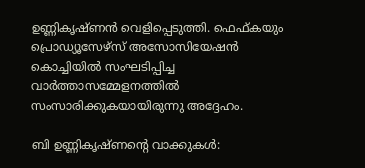ഉണ്ണികൃഷ്ണന്‍ വെളിപ്പെടുത്തി. ഫെഫ്കയും പ്രൊഡ്യൂസേഴ്‌സ് അസോസിയേഷന്‍ കൊച്ചിയില്‍ സംഘടിപ്പിച്ച വാര്‍ത്താസമ്മേളനത്തില്‍ സംസാരിക്കുകയായിരുന്നു അദ്ദേഹം.

ബി ഉണ്ണികൃഷ്ണന്റെ വാക്കുകള്‍: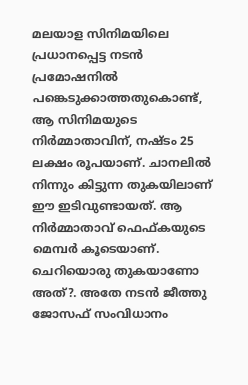മലയാള സിനിമയിലെ പ്രധാനപ്പെട്ട നടന്‍ പ്രമോഷനില്‍ പങ്കെടുക്കാത്തതുകൊണ്ട്, ആ സിനിമയുടെ നിര്‍മ്മാതാവിന്, നഷ്ടം 25 ലക്ഷം രൂപയാണ്. ചാനലില്‍ നിന്നും കിട്ടുന്ന തുകയിലാണ് ഈ ഇടിവുണ്ടായത്. ആ നിര്‍മ്മാതാവ് ഫെഫ്കയുടെ മെമ്പര്‍ കൂടെയാണ്. ചെറിയൊരു തുകയാണോ അത്?. അതേ നടന്‍ ജീത്തു ജോസഫ് സംവിധാനം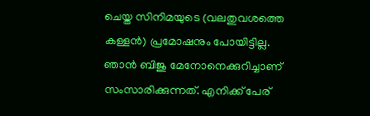ചെയ്ത സിനിമയുടെ (വലതുവശത്തെ കള്ളന്‍) പ്രമോഷനും പോയിട്ടില്ല. ഞാന്‍ ബിജു മേനോനെക്കുറിച്ചാണ് സംസാരിക്കുന്നത്. എനിക്ക് പേര്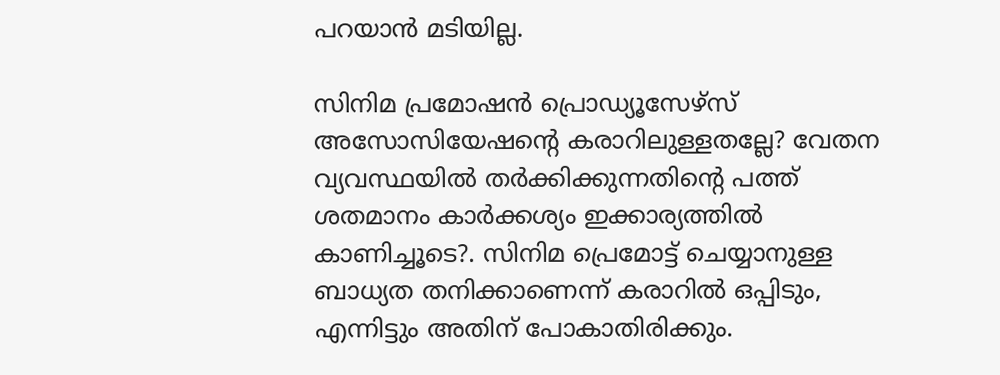പറയാന്‍ മടിയില്ല.

സിനിമ പ്രമോഷന്‍ പ്രൊഡ്യൂസേഴ്സ് അസോസിയേഷന്റെ കരാറിലുള്ളതല്ലേ? വേതന വ്യവസ്ഥയില്‍ തര്‍ക്കിക്കുന്നതിന്റെ പത്ത് ശതമാനം കാര്‍ക്കശ്യം ഇക്കാര്യത്തില്‍ കാണിച്ചൂടെ?. സിനിമ പ്രെമോട്ട് ചെയ്യാനുള്ള ബാധ്യത തനിക്കാണെന്ന് കരാറില്‍ ഒപ്പിടും, എന്നിട്ടും അതിന് പോകാതിരിക്കും.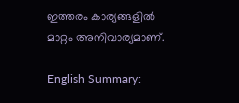ഇത്തരം കാര്യങ്ങളില്‍ മാറ്റം അനിവാര്യമാണ്.

English Summary: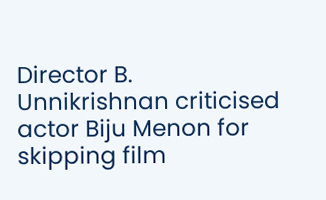Director B. Unnikrishnan criticised actor Biju Menon for skipping film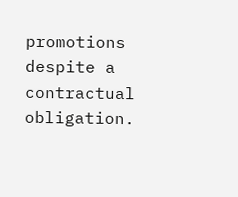promotions despite a contractual obligation.